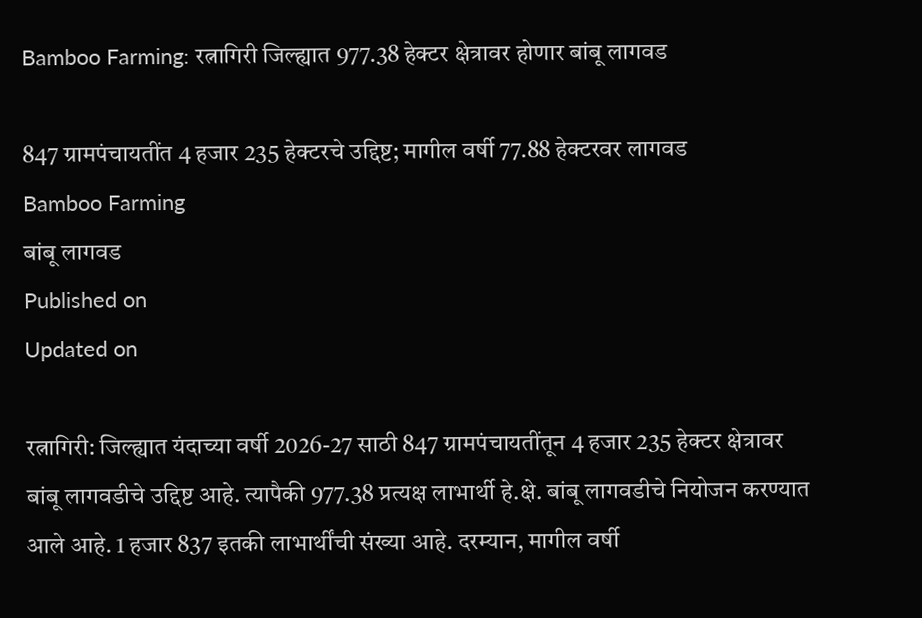Bamboo Farming: रत्नागिरी जिल्ह्यात 977.38 हेक्टर क्षेत्रावर होणार बांबू लागवड

847 ग्रामपंचायतींत 4 हजार 235 हेक्टरचे उद्दिष्ट; मागील वर्षी 77.88 हेक्टरवर लागवड
Bamboo Farming
बांबू लागवड
Published on
Updated on

रत्नागिरी: जिल्ह्यात यंदाच्या वर्षी 2026-27 साठी 847 ग्रामपंचायतींतून 4 हजार 235 हेक्टर क्षेत्रावर बांबू लागवडीचे उद्दिष्ट आहे. त्यापैकी 977.38 प्रत्यक्ष लाभार्थी हे.क्षे. बांबू लागवडीचे नियोजन करण्यात आले आहे. 1 हजार 837 इतकी लाभार्थींची संख्या आहे. दरम्यान, मागील वर्षी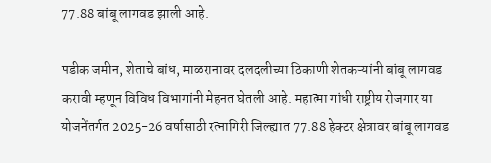77.88 बांबू लागवड झाली आहे.

पडीक जमीन, शेताचे बांध, माळरानावर दलदलीच्या ठिकाणी शेतकऱ्यांनी बांबू लागवड करावी म्हणून विविध विभागांनी मेहनत घेतली आहे. महात्मा गांधी राष्ट्रीय रोजगार या योजनेंतर्गत 2025-26 वर्षासाठी रत्नागिरी जिल्ह्यात 77.88 हेक्टर क्षेत्रावर बांबू लागवड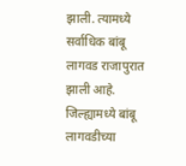झाली. त्यामध्ये सर्वाधिक बांबू लागवड राजापुरात झाली आहे. जिल्ह्यामध्ये बांबू लागवडीच्या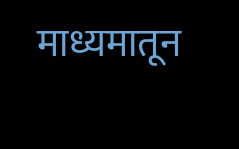माध्यमातून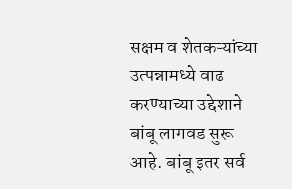सक्षम व शेतकऱ्यांच्या उत्पन्नामध्ये वाढ करण्याच्या उद्देशाने बांबू लागवड सुरू आहे. बांबू इतर सर्व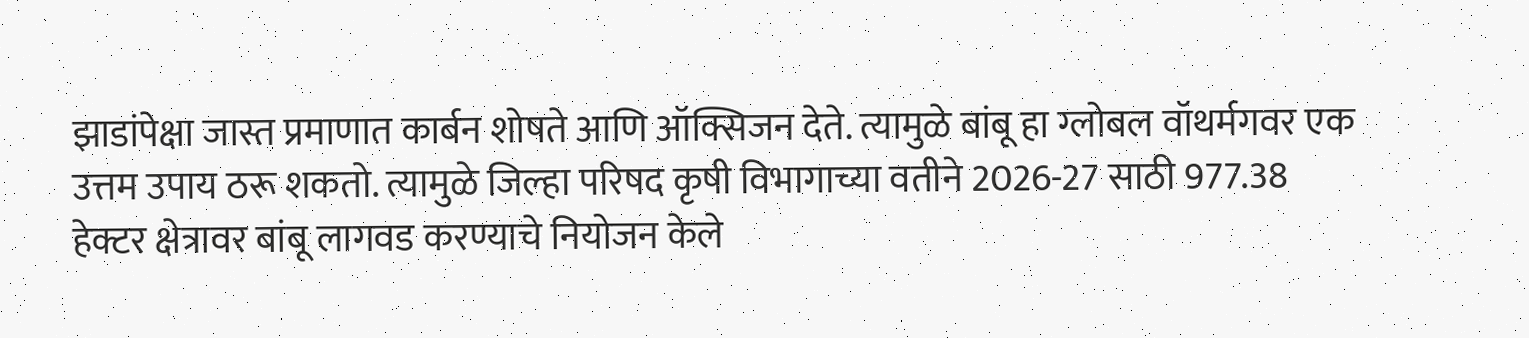झाडांपेक्षा जास्त प्रमाणात कार्बन शोषते आणि ऑक्सिजन देते. त्यामुळे बांबू हा ग्लोबल वॉथर्मगवर एक उत्तम उपाय ठरू शकतो. त्यामुळे जिल्हा परिषद कृषी विभागाच्या वतीने 2026-27 साठी 977.38 हेक्टर क्षेत्रावर बांबू लागवड करण्याचे नियोजन केले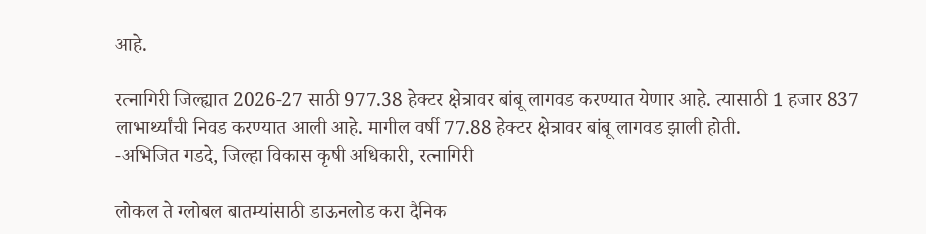आहे.

रत्नागिरी जिल्ह्यात 2026-27 साठी 977.38 हेक्टर क्षेत्रावर बांबू लागवड करण्यात येणार आहे. त्यासाठी 1 हजार 837 लाभार्थ्यांची निवड करण्यात आली आहे. मागील वर्षी 77.88 हेक्टर क्षेत्रावर बांबू लागवड झाली होती.
-अभिजित गडदे, जिल्हा विकास कृषी अधिकारी, रत्नागिरी

लोकल ते ग्लोबल बातम्यांसाठी डाऊनलोड करा दैनिक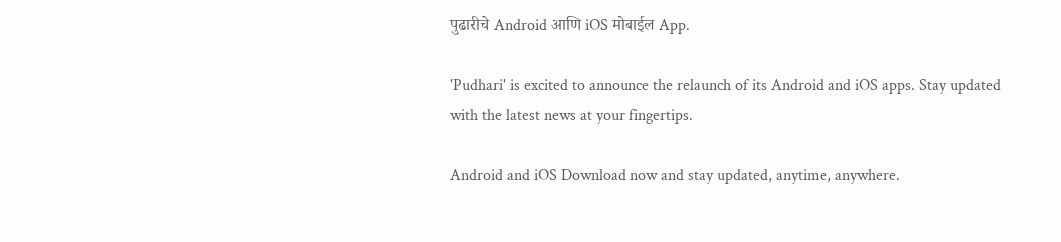पुढारीचे Android आणि iOS मोबाईल App.

'Pudhari' is excited to announce the relaunch of its Android and iOS apps. Stay updated with the latest news at your fingertips.

Android and iOS Download now and stay updated, anytime, anywhere.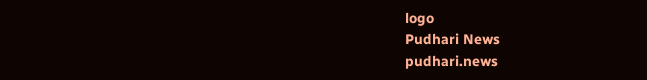logo
Pudhari News
pudhari.news